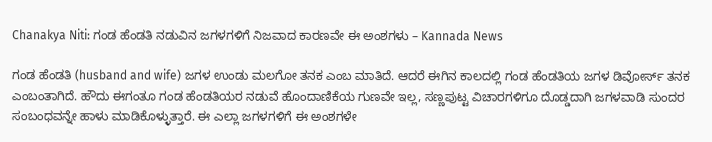Chanakya Niti: ಗಂಡ ಹೆಂಡತಿ ನಡುವಿನ ಜಗಳಗಳಿಗೆ ನಿಜವಾದ ಕಾರಣವೇ ಈ ಅಂಶಗಳು – Kannada News

ಗಂಡ ಹೆಂಡತಿ (husband and wife) ಜಗಳ ಉಂಡು ಮಲಗೋ ತನಕ ಎಂಬ ಮಾತಿದೆ. ಆದರೆ ಈಗಿನ ಕಾಲದಲ್ಲಿ ಗಂಡ ಹೆಂಡತಿಯ ಜಗಳ ಡಿವೋರ್ಸ್‌ ತನಕ ಎಂಬಂತಾಗಿದೆ. ಹೌದು ಈಗಂತೂ ಗಂಡ ಹೆಂಡತಿಯರ ನಡುವೆ ಹೊಂದಾಣಿಕೆಯ ಗುಣವೇ ಇಲ್ಲ, ಸಣ್ಣಪುಟ್ಟ ವಿಚಾರಗಳಿಗೂ ದೊಡ್ಡದಾಗಿ ಜಗಳವಾಡಿ ಸುಂದರ ಸಂಬಂಧವನ್ನೇ ಹಾಳು ಮಾಡಿಕೊಳ್ಳುತ್ತಾರೆ. ಈ ಎಲ್ಲಾ ಜಗಳಗಳಿಗೆ ಈ ಅಂಶಗಳೇ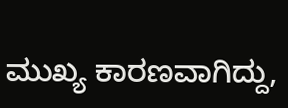ಮುಖ್ಯ ಕಾರಣವಾಗಿದ್ದು,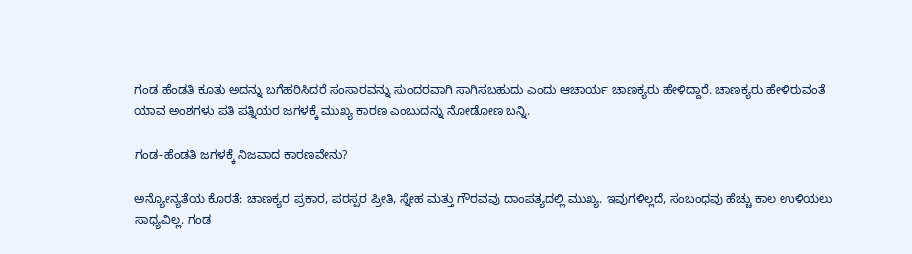ಗಂಡ ಹೆಂಡತಿ ಕೂತು ಅದನ್ನು ಬಗೆಹರಿಸಿದರೆ ಸಂಸಾರವನ್ನು ಸುಂದರವಾಗಿ ಸಾಗಿಸಬಹುದು ಎಂದು ಆಚಾರ್ಯ ಚಾಣಕ್ಯರು ಹೇಳಿದ್ದಾರೆ. ಚಾಣಕ್ಯರು ಹೇಳಿರುವಂತೆ ಯಾವ ಅಂಶಗಳು ಪತಿ ಪತ್ನಿಯರ ಜಗಳಕ್ಕೆ ಮುಖ್ಯ ಕಾರಣ ಎಂಬುದನ್ನು ನೋಡೋಣ ಬನ್ನಿ.

ಗಂಡ-ಹೆಂಡತಿ ಜಗಳಕ್ಕೆ ನಿಜವಾದ ಕಾರಣವೇನು?

ಅನ್ಯೋನ್ಯತೆಯ ಕೊರತೆ: ಚಾಣಕ್ಯರ ಪ್ರಕಾರ, ಪರಸ್ಪರ ಪ್ರೀತಿ, ಸ್ನೇಹ ಮತ್ತು ಗೌರವವು ದಾಂಪತ್ಯದಲ್ಲಿ ಮುಖ್ಯ. ಇವುಗಳಿಲ್ಲದೆ, ಸಂಬಂಧವು ಹೆಚ್ಚು ಕಾಲ ಉಳಿಯಲು ಸಾಧ್ಯವಿಲ್ಲ. ಗಂಡ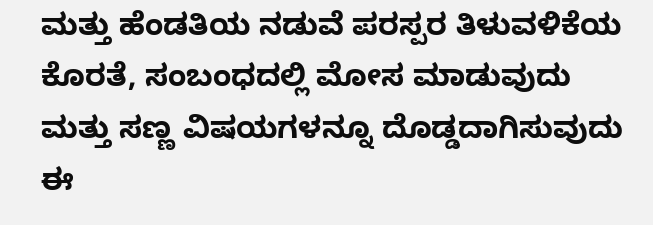ಮತ್ತು ಹೆಂಡತಿಯ ನಡುವೆ ಪರಸ್ಪರ ತಿಳುವಳಿಕೆಯ ಕೊರತೆ, ಸಂಬಂಧದಲ್ಲಿ ಮೋಸ ಮಾಡುವುದು ಮತ್ತು ಸಣ್ಣ ವಿಷಯಗಳನ್ನೂ ದೊಡ್ಡದಾಗಿಸುವುದು ಈ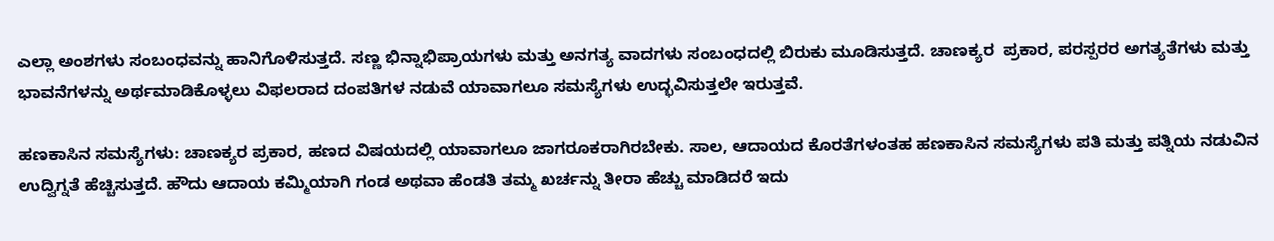ಎಲ್ಲಾ ಅಂಶಗಳು ಸಂಬಂಧವನ್ನು ಹಾನಿಗೊಳಿಸುತ್ತದೆ. ಸಣ್ಣ ಭಿನ್ನಾಭಿಪ್ರಾಯಗಳು ಮತ್ತು ಅನಗತ್ಯ ವಾದಗಳು ಸಂಬಂಧದಲ್ಲಿ ಬಿರುಕು ಮೂಡಿಸುತ್ತದೆ. ಚಾಣಕ್ಯರ  ಪ್ರಕಾರ, ಪರಸ್ಪರರ ಅಗತ್ಯತೆಗಳು ಮತ್ತು ಭಾವನೆಗಳನ್ನು ಅರ್ಥಮಾಡಿಕೊಳ್ಳಲು ವಿಫಲರಾದ ದಂಪತಿಗಳ ನಡುವೆ ಯಾವಾಗಲೂ ಸಮಸ್ಯೆಗಳು ಉದ್ಭವಿಸುತ್ತಲೇ ಇರುತ್ತವೆ.

ಹಣಕಾಸಿನ ಸಮಸ್ಯೆಗಳು: ಚಾಣಕ್ಯರ ಪ್ರಕಾರ, ಹಣದ ವಿಷಯದಲ್ಲಿ ಯಾವಾಗಲೂ ಜಾಗರೂಕರಾಗಿರಬೇಕು. ಸಾಲ, ಆದಾಯದ ಕೊರತೆಗಳಂತಹ ಹಣಕಾಸಿನ ಸಮಸ್ಯೆಗಳು ಪತಿ ಮತ್ತು ಪತ್ನಿಯ ನಡುವಿನ ಉದ್ವಿಗ್ನತೆ ಹೆಚ್ಚಿಸುತ್ತದೆ. ಹೌದು ಆದಾಯ ಕಮ್ಮಿಯಾಗಿ ಗಂಡ ಅಥವಾ ಹೆಂಡತಿ ತಮ್ಮ ಖರ್ಚನ್ನು ತೀರಾ ಹೆಚ್ಚು ಮಾಡಿದರೆ ಇದು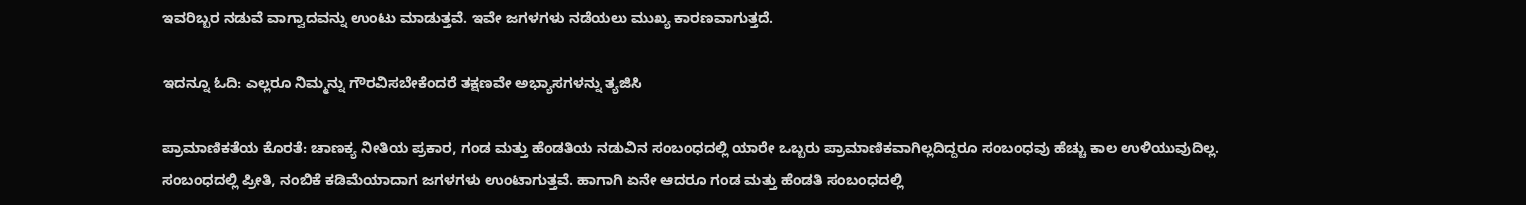ಇವರಿಬ್ಬರ ನಡುವೆ ವಾಗ್ವಾದವನ್ನು ಉಂಟು ಮಾಡುತ್ತವೆ. ಇವೇ ಜಗಳಗಳು ನಡೆಯಲು ಮುಖ್ಯ ಕಾರಣವಾಗುತ್ತದೆ.

ಇದನ್ನೂ ಓದಿ: ಎಲ್ಲರೂ ನಿಮ್ಮನ್ನು ಗೌರವಿಸಬೇಕೆಂದರೆ ತಕ್ಷಣವೇ ಅಭ್ಯಾಸಗಳನ್ನು ತ್ಯಜಿಸಿ

ಪ್ರಾಮಾಣಿಕತೆಯ ಕೊರತೆ: ಚಾಣಕ್ಯ ನೀತಿಯ ಪ್ರಕಾರ, ಗಂಡ ಮತ್ತು ಹೆಂಡತಿಯ ನಡುವಿನ ಸಂಬಂಧದಲ್ಲಿ ಯಾರೇ ಒಬ್ಬರು ಪ್ರಾಮಾಣಿಕವಾಗಿಲ್ಲದಿದ್ದರೂ ಸಂಬಂಧವು ಹೆಚ್ಚು ಕಾಲ ಉಳಿಯುವುದಿಲ್ಲ. ಸಂಬಂಧದಲ್ಲಿ ಪ್ರೀತಿ, ನಂಬಿಕೆ ಕಡಿಮೆಯಾದಾಗ ಜಗಳಗಳು ಉಂಟಾಗುತ್ತವೆ. ಹಾಗಾಗಿ ಏನೇ ಆದರೂ ಗಂಡ ಮತ್ತು ಹೆಂಡತಿ ಸಂಬಂಧದಲ್ಲಿ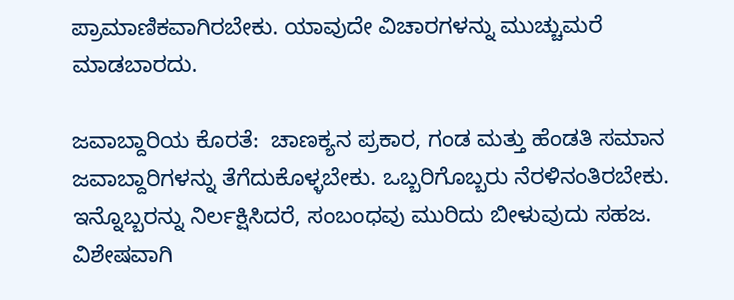ಪ್ರಾಮಾಣಿಕವಾಗಿರಬೇಕು. ಯಾವುದೇ ವಿಚಾರಗಳನ್ನು ಮುಚ್ಚುಮರೆ ಮಾಡಬಾರದು.

ಜವಾಬ್ದಾರಿಯ ಕೊರತೆ:  ಚಾಣಕ್ಯನ ಪ್ರಕಾರ, ಗಂಡ ಮತ್ತು ಹೆಂಡತಿ ಸಮಾನ ಜವಾಬ್ದಾರಿಗಳನ್ನು ತೆಗೆದುಕೊಳ್ಳಬೇಕು. ಒಬ್ಬರಿಗೊಬ್ಬರು ನೆರಳಿನಂತಿರಬೇಕು. ಇನ್ನೊಬ್ಬರನ್ನು ನಿರ್ಲಕ್ಷಿಸಿದರೆ, ಸಂಬಂಧವು ಮುರಿದು ಬೀಳುವುದು ಸಹಜ. ವಿಶೇಷವಾಗಿ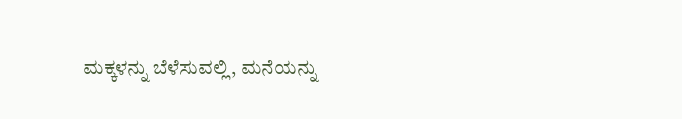ಮಕ್ಕಳನ್ನು ಬೆಳೆಸುವಲ್ಲಿ, ಮನೆಯನ್ನು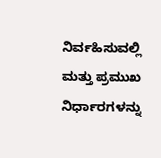ನಿರ್ವಹಿಸುವಲ್ಲಿ ಮತ್ತು ಪ್ರಮುಖ ನಿರ್ಧಾರಗಳನ್ನು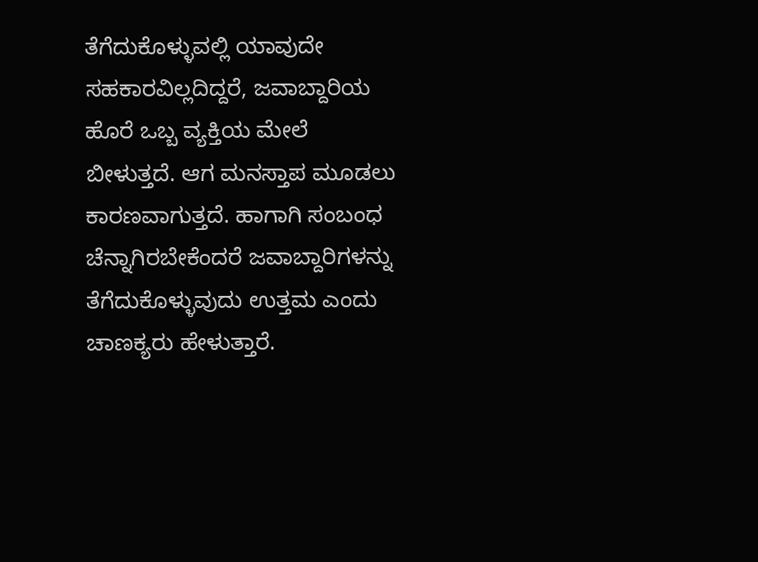ತೆಗೆದುಕೊಳ್ಳುವಲ್ಲಿ ಯಾವುದೇ ಸಹಕಾರವಿಲ್ಲದಿದ್ದರೆ, ಜವಾಬ್ದಾರಿಯ ಹೊರೆ ಒಬ್ಬ ವ್ಯಕ್ತಿಯ ಮೇಲೆ ಬೀಳುತ್ತದೆ. ಆಗ ಮನಸ್ತಾಪ ಮೂಡಲು ಕಾರಣವಾಗುತ್ತದೆ. ಹಾಗಾಗಿ ಸಂಬಂಧ ಚೆನ್ನಾಗಿರಬೇಕೆಂದರೆ ಜವಾಬ್ದಾರಿಗಳನ್ನು ತೆಗೆದುಕೊಳ್ಳುವುದು ಉತ್ತಮ ಎಂದು ಚಾಣಕ್ಯರು ಹೇಳುತ್ತಾರೆ.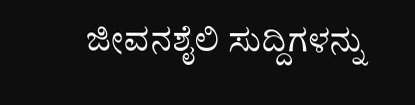ಜೀವನಶೈಲಿ ಸುದ್ದಿಗಳನ್ನು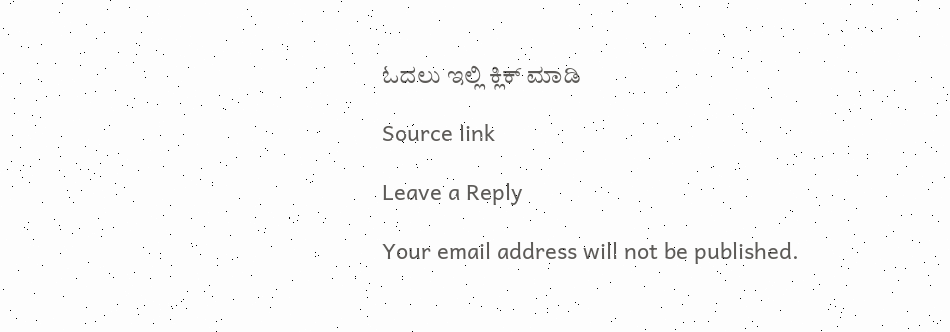ಓದಲು ಇಲ್ಲಿ ಕ್ಲಿಕ್ ಮಾಡಿ

Source link

Leave a Reply

Your email address will not be published.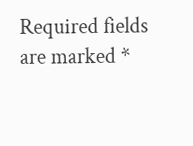Required fields are marked *